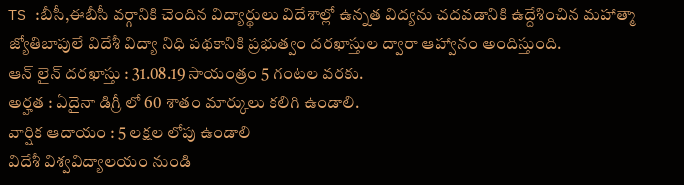TS :బీసీ,ఈబీసీ వర్గానికి చెందిన విద్యార్థులు విదేశాల్లో ఉన్నత విద్యను చదవడానికి ఉద్దేశించిన మహాత్మా జ్యోతిబాపులే విదేశీ విద్యా నిధి పథకానికి ప్రభుత్వం దరఖాస్తుల ద్వారా ఆహ్వానం అందిస్తుంది.
ఆన్ లైన్ దరఖాస్తు : 31.08.19 సాయంత్రం 5 గంటల వరకు.
అర్హత : ఏదైనా డిగ్రీ లో 60 శాతం మార్కులు కలిగి ఉండాలి.
వార్షిక ఆదాయం : 5 లక్షల లోపు ఉండాలి
విదేశీ విశ్వవిద్యాలయం నుండి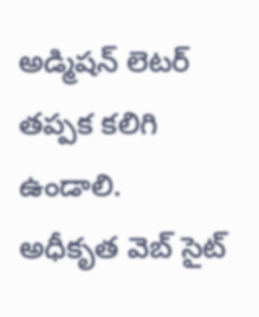అడ్మిషన్ లెటర్ తప్పక కలిగి ఉండాలి.
అధీకృత వెబ్ సైట్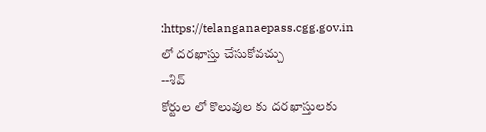:https://telanganaepass.cgg.gov.in
లో దరఖాస్తు చేసుకోవచ్చు
--శివ్
కోర్టుల లో కొలువుల కు దరఖాస్తులకు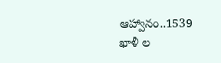ఆహ్వానం..1539 ఖాళీ ల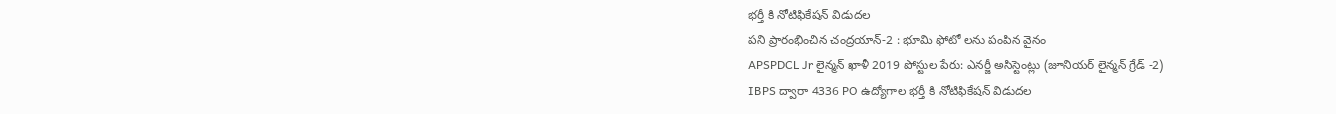భర్తీ కి నోటిఫికేషన్ విడుదల
పని ప్రారంభించిన చంద్రయాన్-2 : భూమి ఫోటో లను పంపిన వైనం
APSPDCL Jr లైన్మన్ ఖాళీ 2019 పోస్టుల పేరు: ఎనర్జీ అసిస్టెంట్లు (జూనియర్ లైన్మన్ గ్రేడ్ -2)
IBPS ద్వారా 4336 PO ఉద్యోగాల భర్తీ కి నోటిఫికేషన్ విడుదల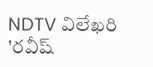NDTV విలేఖరి 'రవీష్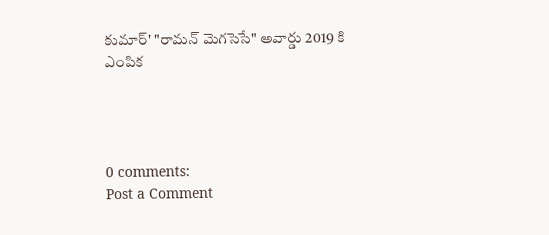కుమార్' "రామన్ మెగసెసే" అవార్డు 2019 కి ఎంపిక




0 comments:
Post a Comment